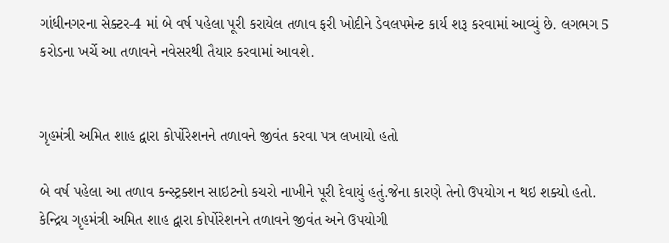ગાંધીનગરના સેક્ટર-4 માં બે વર્ષ પહેલા પૂરી કરાયેલ તળાવ ફરી ખોદીને ડેવલપમેન્ટ કાર્ય શરૂ કરવામાં આવ્યું છે. લગભગ 5 કરોડના ખર્ચે આ તળાવને નવેસરથી તૈયાર કરવામાં આવશે.


ગૃહમંત્રી અમિત શાહ દ્વારા કોર્પોરેશનને તળાવને જીવંત કરવા પત્ર લખાયો હતો

બે વર્ષ પહેલા આ તળાવ કન્સ્ટ્રક્શન સાઇટનો કચરો નાખીને પૂરી દેવાયું હતું.જેના કારણે તેનો ઉપયોગ ન થઇ શક્યો હતો. કેન્દ્રિય ગૃહમંત્રી અમિત શાહ દ્વારા કોર્પોરેશનને તળાવને જીવંત અને ઉપયોગી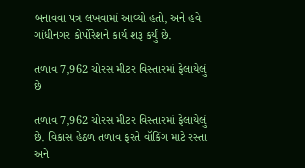બનાવવા પત્ર લખવામાં આવ્યો હતો, અને હવે ગાંધીનગર કોર્પોરેશને કાર્ય શરૂ કર્યું છે.

તળાવ 7,962 ચોરસ મીટર વિસ્તારમાં ફેલાયેલું છે

તળાવ 7,962 ચોરસ મીટર વિસ્તારમાં ફેલાયેલું છે. વિકાસ હેઠળ તળાવ ફરતે વૉકિંગ માટે રસ્તા અને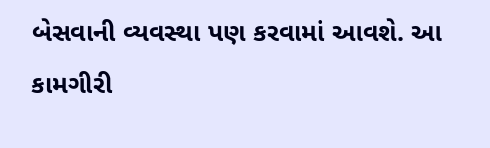બેસવાની વ્યવસ્થા પણ કરવામાં આવશે. આ કામગીરી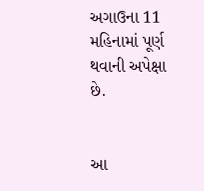અગાઉના 11 મહિનામાં પૂર્ણ થવાની અપેક્ષા છે.


આ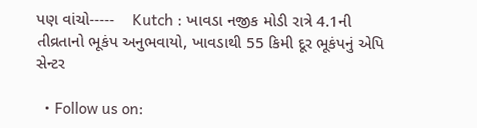પણ વાંચો-----    Kutch : ખાવડા નજીક મોડી રાત્રે 4.1ની તીવ્રતાનો ભૂકંપ અનુભવાયો, ખાવડાથી 55 કિમી દૂર ભૂકંપનું એપિ સેન્ટર

  • Follow us on: